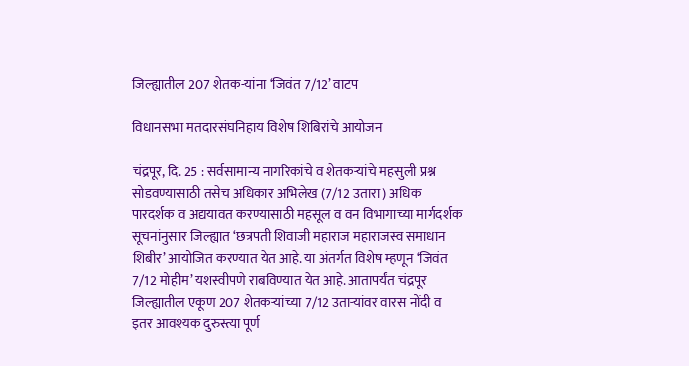जिल्ह्यातील 207 शेतक-यांना ‘जिवंत 7/12’ वाटप

विधानसभा मतदारसंघनिहाय विशेष शिबिरांचे आयोजन

चंद्रपूर, दि. 25 : सर्वसामान्य नागरिकांचे व शेतकऱ्यांचे महसुली प्रश्न सोडवण्यासाठी तसेच अधिकार अभिलेख (7/12 उतारा) अधिक पारदर्शक व अद्ययावत करण्यासाठी महसूल व वन विभागाच्या मार्गदर्शक सूचनांनुसार जिल्ह्यात ‘छत्रपती शिवाजी महाराज महाराजस्व समाधान शिबीर’ आयोजित करण्यात येत आहे. या अंतर्गत विशेष म्हणून ‘जिवंत 7/12 मोहीम’ यशस्वीपणे राबविण्यात येत आहे. आतापर्यंत चंद्रपूर जिल्ह्यातील एकूण 207 शेतकऱ्यांच्या 7/12 उताऱ्यांवर वारस नोंदी व इतर आवश्यक दुरुस्त्या पूर्ण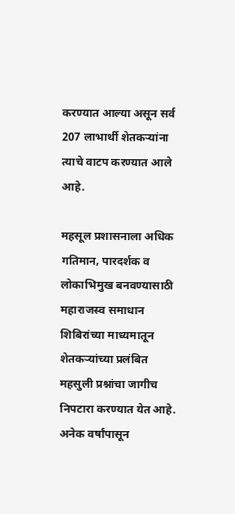करण्यात आल्या असून सर्व 207 लाभार्थी शेतकऱ्यांना त्याचे वाटप करण्यात आले आहे.

महसूल प्रशासनाला अधिक गतिमान, पारदर्शक व लोकाभिमुख बनवण्यासाठी महाराजस्व समाधान शिबिरांच्या माध्यमातून शेतकऱ्यांच्या प्रलंबित महसुली प्रश्नांचा जागीच निपटारा करण्यात येत आहे. अनेक वर्षांपासून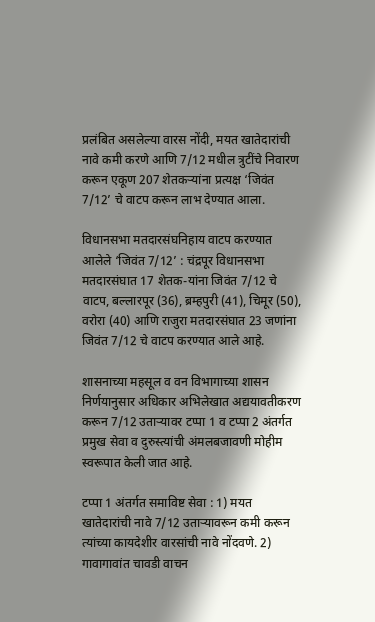प्रलंबित असलेल्या वारस नोंदी, मयत खातेदारांची नावे कमी करणे आणि 7/12 मधील त्रुटींचे निवारण करून एकूण 207 शेतकऱ्यांना प्रत्यक्ष ‘जिवंत 7/12’ चे वाटप करून लाभ देण्यात आला.

विधानसभा मतदारसंघनिहाय वाटप करण्यात आलेले ‘जिवंत 7/12’ : चंद्रपूर विधानसभा मतदारसंघात 17 शेतक-यांना जिवंत 7/12 चे वाटप, बल्लारपूर (36), ब्रम्हपुरी (41), चिमूर (50), वरोरा (40) आणि राजुरा मतदारसंघात 23 जणांना जिवंत 7/12 चे वाटप करण्यात आले आहे.

शासनाच्या महसूल व वन विभागाच्या शासन निर्णयानुसार अधिकार अभिलेखात अद्ययावतीकरण करून 7/12 उताऱ्यावर टप्पा 1 व टप्पा 2 अंतर्गत प्रमुख सेवा व दुरुस्त्यांची अंमलबजावणी मोहीम स्वरूपात केली जात आहे.

टप्पा 1 अंतर्गत समाविष्ट सेवा : 1) मयत खातेदारांची नावे 7/12 उताऱ्यावरून कमी करून त्यांच्या कायदेशीर वारसांची नावे नोंदवणे. 2) गावागावांत चावडी वाचन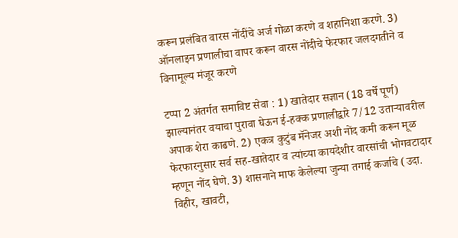करून प्रलंबित वारस नोंदींचे अर्ज गोळा करणे व शहानिशा करणे. 3) ऑनलाइन प्रणालीचा वापर करून वारस नोंदीचे फेरफार जलदगतीने व विनामूल्य मंजूर करणे

टप्पा 2 अंतर्गत समाविष्ट सेवा : 1) खातेदार सज्ञान (18 वर्षे पूर्ण) झाल्यानंतर वयाचा पुरावा घेऊन ई-हक्क प्रणालीद्वारे 7/12 उताऱ्यावरील अपाक शेरा काढणे. 2) एकत्र कुटुंब मॅनेजर अशी नोंद कमी करून मूळ फेरफारनुसार सर्व सह-खातेदार व त्यांच्या कायदेशीर वारसांची भोगवटादार म्हणून नोंद घेणे. 3) शासनाने माफ केलेल्या जुन्या तगाई कर्जाचे (उदा. विहीर, खावटी,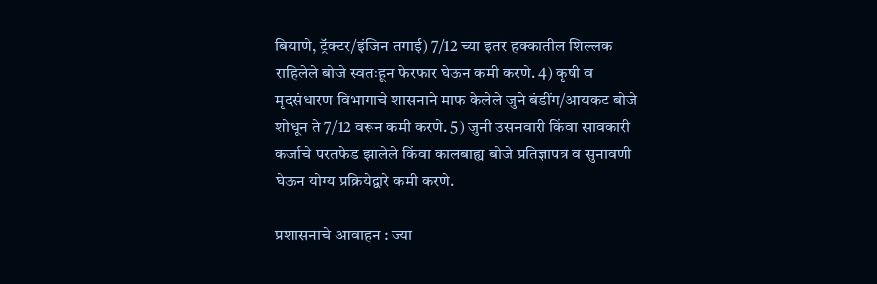बियाणे, ट्रॅक्टर/इंजिन तगाई) 7/12 च्या इतर हक्कातील शिल्लक राहिलेले बोजे स्वतःहून फेरफार घेऊन कमी करणे. 4) कृषी व मृदसंधारण विभागाचे शासनाने माफ केलेले जुने बंडींग/आयकट बोजे शोधून ते 7/12 वरून कमी करणे. 5) जुनी उसनवारी किंवा सावकारी कर्जाचे परतफेड झालेले किंवा कालबाह्य बोजे प्रतिज्ञापत्र व सुनावणी घेऊन योग्य प्रक्रियेद्वारे कमी करणे.

प्रशासनाचे आवाहन : ज्या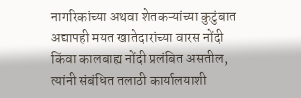नागरिकांच्या अथवा शेतकऱ्यांच्या कुटुंबात अद्यापही मयत खातेदारांच्या वारस नोंदी किंवा कालबाह्य नोंदी प्रलंबित असतील, त्यांनी संबंधित तलाठी कार्यालयाशी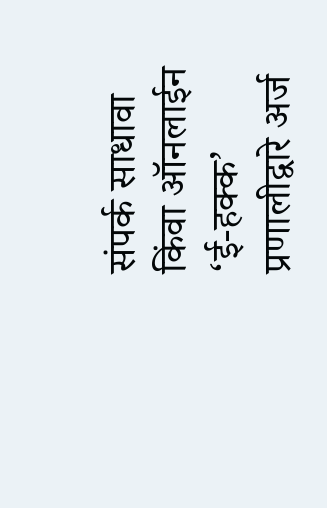संपर्क साधावा किंवा ऑनलाईन ‘ई-हक्क’ प्रणालीद्वारे अर्ज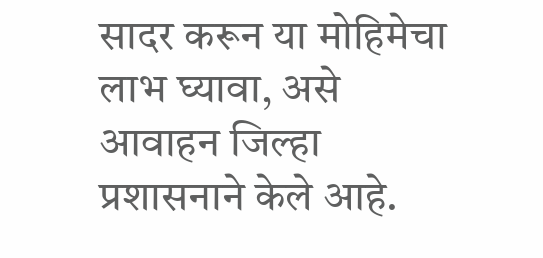सादर करून या मोहिमेचा लाभ घ्यावा, असे आवाहन जिल्हा प्रशासनाने केले आहे.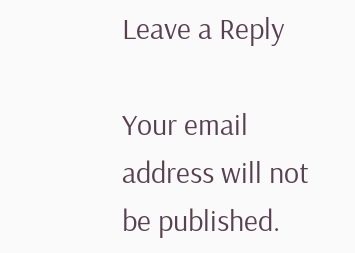Leave a Reply

Your email address will not be published.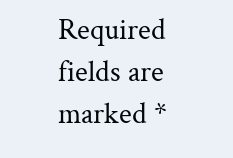Required fields are marked *